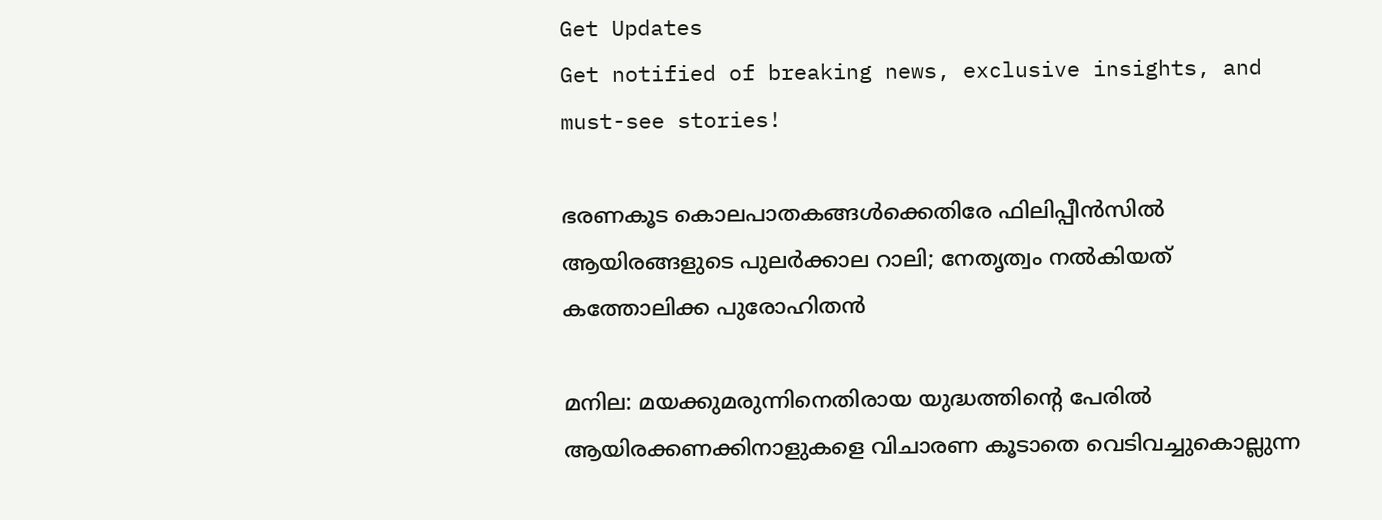Get Updates
Get notified of breaking news, exclusive insights, and must-see stories!

ഭരണകൂട കൊലപാതകങ്ങള്‍ക്കെതിരേ ഫിലിപ്പീന്‍സില്‍ ആയിരങ്ങളുടെ പുലര്‍ക്കാല റാലി; നേതൃത്വം നല്‍കിയത് കത്തോലിക്ക പുരോഹിതന്‍

മനില: മയക്കുമരുന്നിനെതിരായ യുദ്ധത്തിന്റെ പേരില്‍ ആയിരക്കണക്കിനാളുകളെ വിചാരണ കൂടാതെ വെടിവച്ചുകൊല്ലുന്ന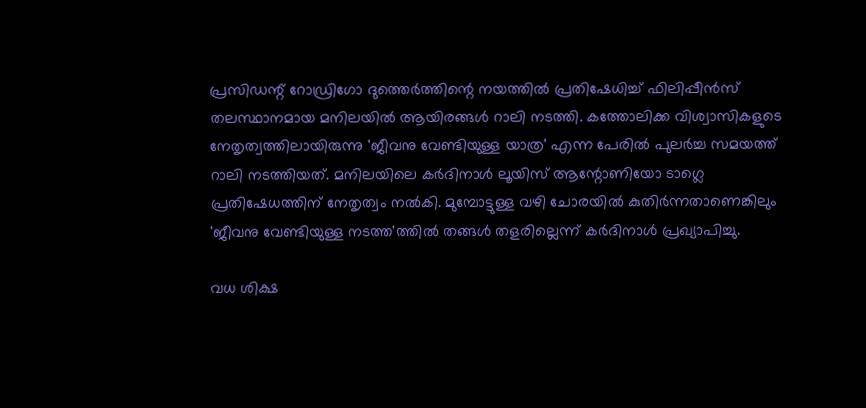പ്രസിഡന്റ് റോഡ്രിഗോ ദുത്തെര്‍ത്തിന്റെ നയത്തില്‍ പ്രതിഷേധിച്ച് ഫിലിപ്പീന്‍സ് തലസ്ഥാനമായ മനിലയില്‍ ആയിരങ്ങള്‍ റാലി നടത്തി. കത്തോലിക്ക വിശ്വാസികളുടെ നേതൃത്വത്തിലായിരുന്നു 'ജീവനു വേണ്ടിയുള്ള യാത്ര' എന്ന പേരില്‍ പുലര്‍ച്ച സമയത്ത് റാലി നടത്തിയത്. മനിലയിലെ കര്‍ദിനാള്‍ ലൂയിസ് ആന്റോണിയോ ടാഗ്ലെ പ്രതിഷേധത്തിന് നേതൃത്വം നല്‍കി. മുമ്പോട്ടുള്ള വഴി ചോരയില്‍ കുതിര്‍ന്നതാണെങ്കിലും 'ജീവനു വേണ്ടിയുള്ള നടത്ത'ത്തില്‍ തങ്ങള്‍ തളരില്ലെന്ന് കര്‍ദിനാള്‍ പ്രഖ്യാപിച്ചു.

വധ ശിക്ഷ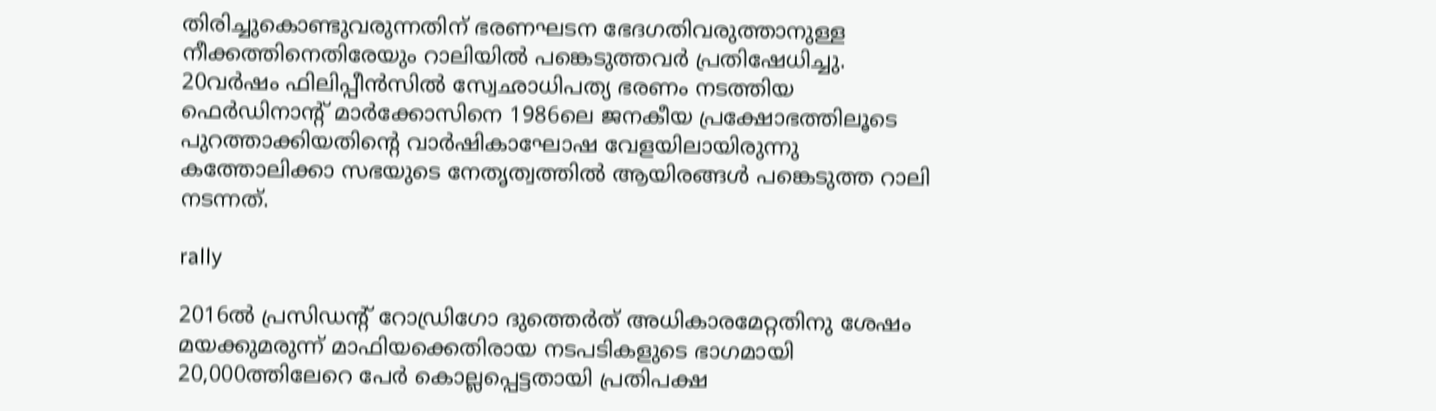തിരിച്ചുകൊണ്ടുവരുന്നതിന് ഭരണഘടന ഭേദഗതിവരുത്താനുള്ള നീക്കത്തിനെതിരേയും റാലിയില്‍ പങ്കെടുത്തവര്‍ പ്രതിഷേധിച്ചു. 20വര്‍ഷം ഫിലിപ്പീന്‍സില്‍ സ്വേഛാധിപത്യ ഭരണം നടത്തിയ ഫെര്‍ഡിനാന്റ് മാര്‍ക്കോസിനെ 1986ലെ ജനകീയ പ്രക്ഷോഭത്തിലൂടെ പുറത്താക്കിയതിന്റെ വാര്‍ഷികാഘോഷ വേളയിലായിരുന്നു കത്തോലിക്കാ സഭയുടെ നേതൃത്വത്തില്‍ ആയിരങ്ങള്‍ പങ്കെടുത്ത റാലി നടന്നത്.

rally

2016ല്‍ പ്രസിഡന്റ് റോഡ്രിഗോ ദുത്തെര്‍ത് അധികാരമേറ്റതിനു ശേഷം മയക്കുമരുന്ന് മാഫിയക്കെതിരായ നടപടികളുടെ ഭാഗമായി 20,000ത്തിലേറെ പേര്‍ കൊല്ലപ്പെട്ടതായി പ്രതിപക്ഷ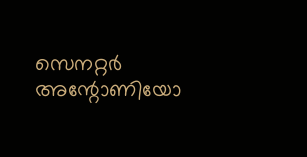സെനറ്റര്‍ അന്റോണിയോ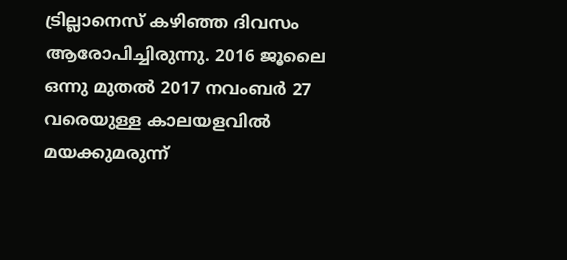ട്രില്ലാനെസ് കഴിഞ്ഞ ദിവസം ആരോപിച്ചിരുന്നു. 2016 ജൂലൈ ഒന്നു മുതല്‍ 2017 നവംബര്‍ 27 വരെയുള്ള കാലയളവില്‍ മയക്കുമരുന്ന്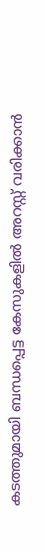കടത്തുമായി ബന്ധപ്പെട്ട കേസുകളില്‍ അറസ്റ്റ് വരിക്കാന്‍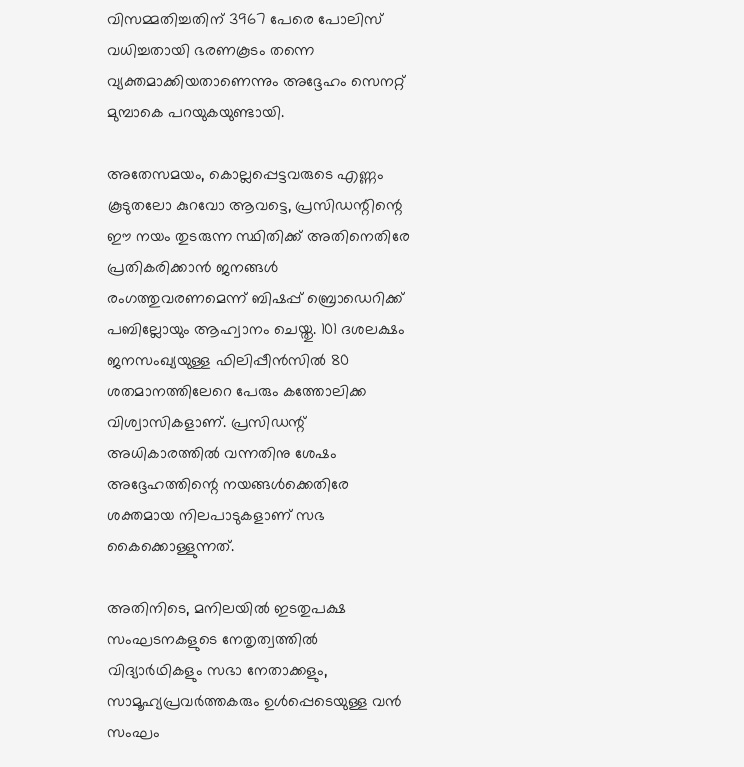വിസമ്മതിച്ചതിന് 3967 പേരെ പോലിസ് വധിച്ചതായി ഭരണകൂടം തന്നെ വ്യക്തമാക്കിയതാണെന്നും അദ്ദേഹം സെനറ്റ് മുമ്പാകെ പറയുകയുണ്ടായി.

അതേസമയം, കൊല്ലപ്പെട്ടവരുടെ എണ്ണം കൂടുതലോ കുറവോ ആവട്ടെ, പ്രസിഡന്റിന്റെ ഈ നയം തുടരുന്ന സ്ഥിതിക്ക് അതിനെതിരേ പ്രതികരിക്കാന്‍ ജനങ്ങള്‍ രംഗത്തുവരണമെന്ന് ബിഷപ്പ് ബ്രൊഡെറിക്ക് പബില്ലോയും ആഹ്വാനം ചെയ്തു. 101 ദശലക്ഷം ജനസംഖ്യയുള്ള ഫിലിപ്പീന്‍സില്‍ 80 ശതമാനത്തിലേറെ പേരും കത്തോലിക്ക വിശ്വാസികളാണ്. പ്രസിഡന്റ് അധികാരത്തില്‍ വന്നതിനു ശേഷം അദ്ദേഹത്തിന്റെ നയങ്ങള്‍ക്കെതിരേ ശക്തമായ നിലപാടുകളാണ് സഭ കൈക്കൊള്ളുന്നത്.

അതിനിടെ, മനിലയില്‍ ഇടതുപക്ഷ സംഘടനകളുടെ നേതൃത്വത്തില്‍ വിദ്യാര്‍ഥികളും സഭാ നേതാക്കളും, സാമൂഹ്യപ്രവര്‍ത്തകരും ഉള്‍പ്പെടെയുള്ള വന്‍ സംഘം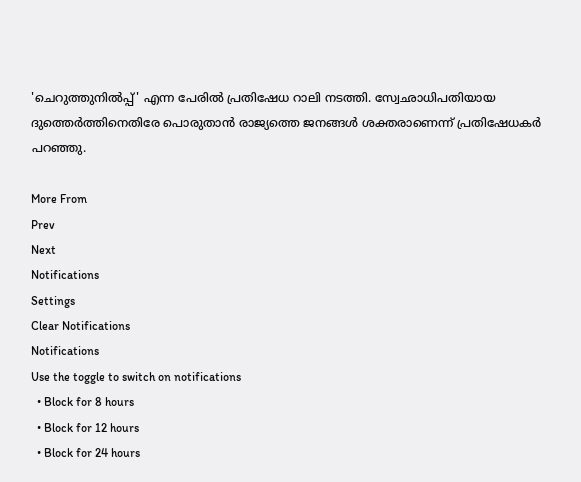'ചെറുത്തുനില്‍പ്പ്' എന്ന പേരില്‍ പ്രതിഷേധ റാലി നടത്തി. സ്വേഛാധിപതിയായ ദുത്തെര്‍ത്തിനെതിരേ പൊരുതാന്‍ രാജ്യത്തെ ജനങ്ങള്‍ ശക്തരാണെന്ന് പ്രതിഷേധകര്‍ പറഞ്ഞു.

More From
Prev
Next
Notifications
Settings
Clear Notifications
Notifications
Use the toggle to switch on notifications
  • Block for 8 hours
  • Block for 12 hours
  • Block for 24 hours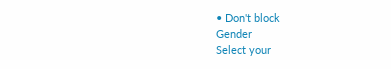• Don't block
Gender
Select your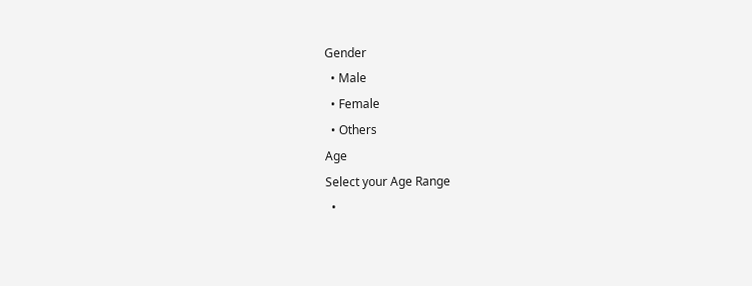Gender
  • Male
  • Female
  • Others
Age
Select your Age Range
  •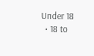Under 18
  • 18 to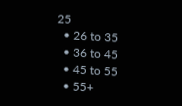25
  • 26 to 35
  • 36 to 45
  • 45 to 55
  • 55+